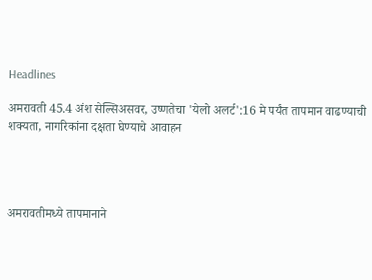Headlines

अमरावती 45.4 अंश सेल्सिअसवर, उष्णतेचा 'येलो अलर्ट':16 मे पर्यंत तापमान वाढण्याची शक्यता, नागरिकांना दक्षता घेण्याचे आवाहन




अमरावतीमध्ये तापमानाने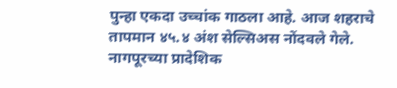पुन्हा एकदा उच्चांक गाठला आहे. आज शहराचे तापमान ४५.४ अंश सेल्सिअस नोंदवले गेले. नागपूरच्या प्रादेशिक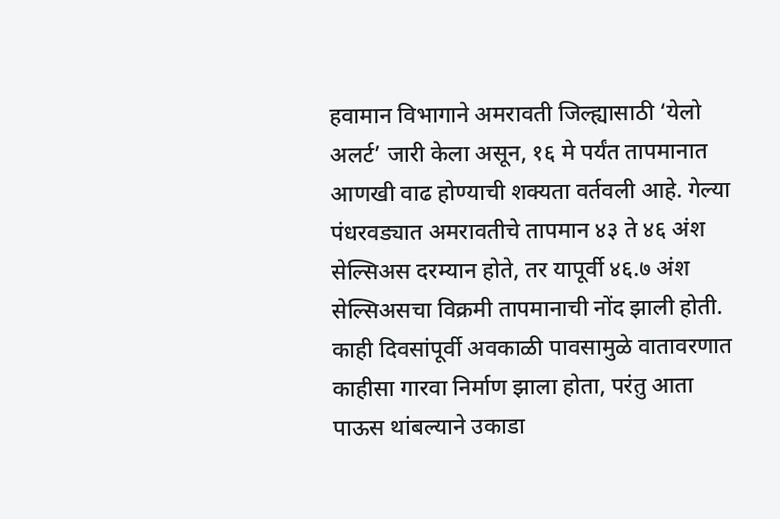हवामान विभागाने अमरावती जिल्ह्यासाठी ‘येलो अलर्ट’ जारी केला असून, १६ मे पर्यंत तापमानात आणखी वाढ होण्याची शक्यता वर्तवली आहे. गेल्या पंधरवड्यात अमरावतीचे तापमान ४३ ते ४६ अंश सेल्सिअस दरम्यान होते, तर यापूर्वी ४६.७ अंश सेल्सिअसचा विक्रमी तापमानाची नोंद झाली होती. काही दिवसांपूर्वी अवकाळी पावसामुळे वातावरणात काहीसा गारवा निर्माण झाला होता, परंतु आता पाऊस थांबल्याने उकाडा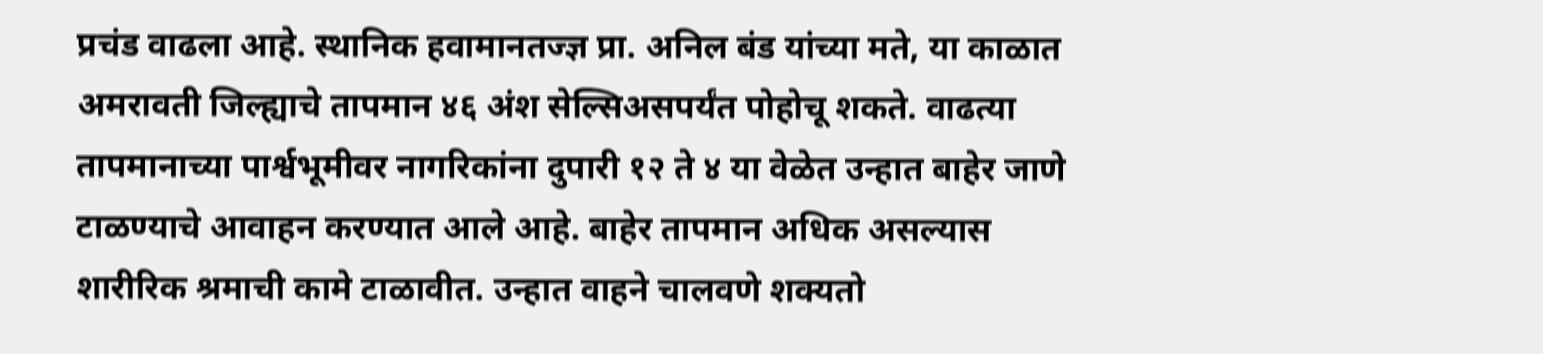प्रचंड वाढला आहे. स्थानिक हवामानतज्ज्ञ प्रा. अनिल बंड यांच्या मते, या काळात अमरावती जिल्ह्याचे तापमान ४६ अंश सेल्सिअसपर्यंत पोहोचू शकते. वाढत्या तापमानाच्या पार्श्वभूमीवर नागरिकांना दुपारी १२ ते ४ या वेळेत उन्हात बाहेर जाणे टाळण्याचे आवाहन करण्यात आले आहे. बाहेर तापमान अधिक असल्यास शारीरिक श्रमाची कामे टाळावीत. उन्हात वाहने चालवणे शक्यतो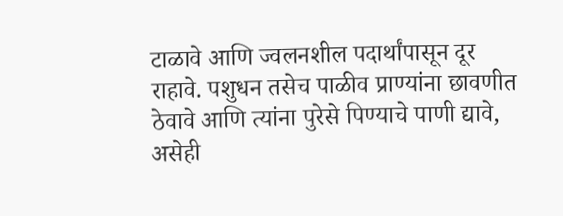टाळावे आणि ज्वलनशील पदार्थांपासून दूर राहावे. पशुधन तसेच पाळीव प्राण्यांना छावणीत ठेवावे आणि त्यांना पुरेसे पिण्याचे पाणी द्यावे, असेही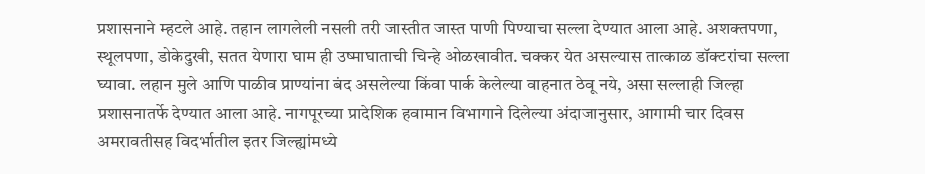प्रशासनाने म्हटले आहे. तहान लागलेली नसली तरी जास्तीत जास्त पाणी पिण्याचा सल्ला देण्यात आला आहे. अशक्तपणा, स्थूलपणा, डोकेदुखी, सतत येणारा घाम ही उष्माघाताची चिन्हे ओळखावीत. चक्कर येत असल्यास तात्काळ डॉक्टरांचा सल्ला घ्यावा. लहान मुले आणि पाळीव प्राण्यांना बंद असलेल्या किंवा पार्क केलेल्या वाहनात ठेवू नये, असा सल्लाही जिल्हा प्रशासनातर्फे देण्यात आला आहे. नागपूरच्या प्रादेशिक हवामान विभागाने दिलेल्या अंदाजानुसार, आगामी चार दिवस अमरावतीसह विदर्भातील इतर जिल्ह्यांमध्ये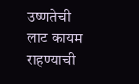उष्णतेची लाट कायम राहण्याची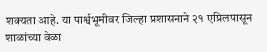शक्यता आहे. या पार्श्वभूमीवर जिल्हा प्रशासनाने २१ एप्रिलपासून शाळांच्या वेळा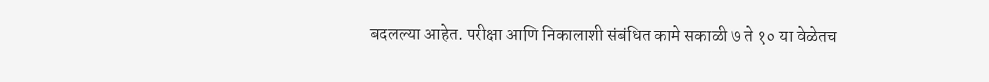बदलल्या आहेत. परीक्षा आणि निकालाशी संबंधित कामे सकाळी ७ ते १० या वेळेतच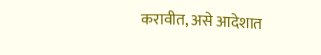करावीत, असे आदेशात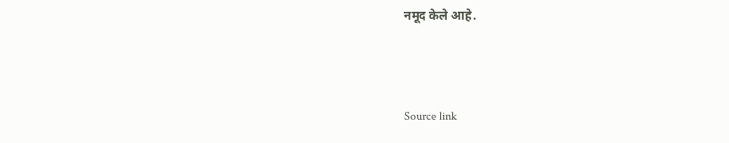नमूद केले आहे.



Source link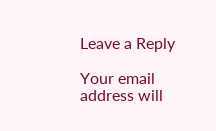Leave a Reply

Your email address will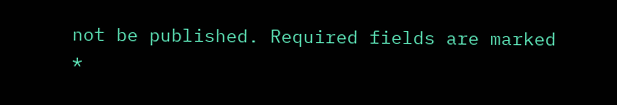not be published. Required fields are marked *